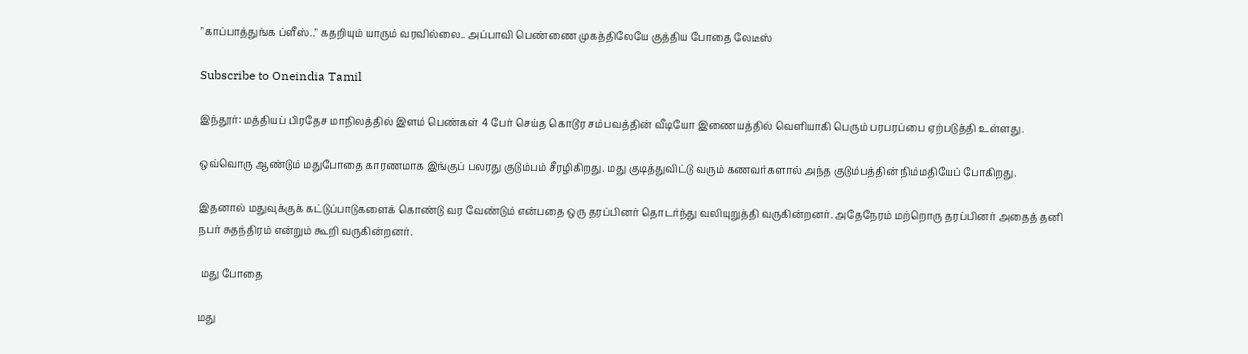"காப்பாத்துங்க ப்ளீஸ்.." கதறியும் யாரும் வரவில்லை.. அப்பாவி பெண்ணை முகத்திலேயே குத்திய போதை லேடீஸ்

Subscribe to Oneindia Tamil

இந்தூர்: மத்தியப் பிரதேச மாநிலத்தில் இளம் பெண்கள் 4 பேர் செய்த கொடூர சம்பவத்தின் வீடியோ இணையத்தில் வெளியாகி பெரும் பரபரப்பை ஏற்படுத்தி உள்ளது.

ஒவ்வொரு ஆண்டும் மதுபோதை காரணமாக இங்குப் பலரது குடும்பம் சீரழிகிறது. மது குடித்துவிட்டு வரும் கணவர்களால் அந்த குடும்பத்தின் நிம்மதியேப் போகிறது.

இதனால் மதுவுக்குக் கட்டுப்பாடுகளைக் கொண்டு வர வேண்டும் என்பதை ஒரு தரப்பினர் தொடர்ந்து வலியுறுத்தி வருகின்றனர். அதேநேரம் மற்றொரு தரப்பினர் அதைத் தனி நபர் சுதந்திரம் என்றும் கூறி வருகின்றனர்.

 மது போதை

மது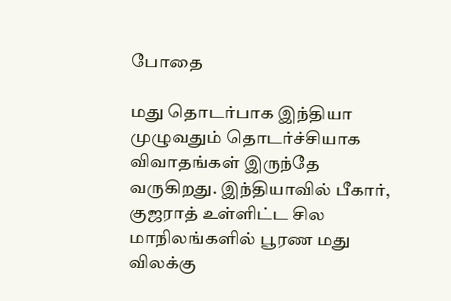போதை

மது தொடர்பாக இந்தியா முழுவதும் தொடர்ச்சியாக விவாதங்கள் இருந்தே வருகிறது. இந்தியாவில் பீகார், குஜராத் உள்ளிட்ட சில மாநிலங்களில் பூரண மது விலக்கு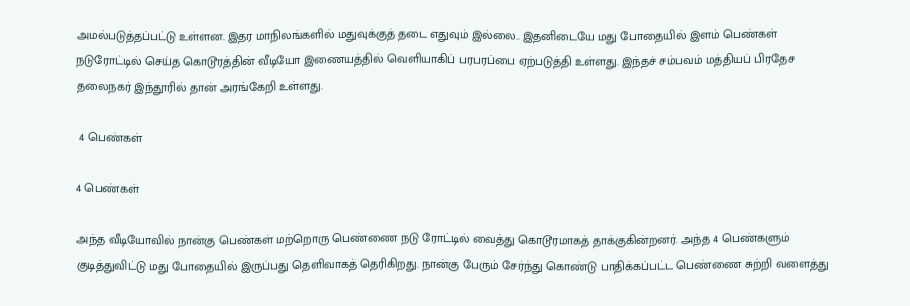அமல்படுத்தப்பட்டு உள்ளன. இதர மாநிலங்களில் மதுவுக்குத் தடை எதுவும் இல்லை.. இதனிடையே மது போதையில் இளம் பெண்கள் நடுரோட்டில் செய்த கொடூரத்தின் வீடியோ இணையத்தில் வெளியாகிப் பரபரப்பை ஏற்படுத்தி உள்ளது. இந்தச் சம்பவம் மத்தியப் பிரதேச தலைநகர் இந்தூரில் தான் அரங்கேறி உள்ளது.

 4 பெண்கள்

4 பெண்கள்

அந்த வீடியோவில் நான்கு பெண்கள் மற்றொரு பெண்ணை நடு ரோட்டில் வைத்து கொடூரமாகத் தாக்குகின்றனர். அந்த 4 பெண்களும் குடித்துவிட்டு மது போதையில் இருப்பது தெளிவாகத் தெரிகிறது. நான்கு பேரும் சேர்ந்து கொண்டு பாதிக்கப்பட்ட பெண்ணை சுற்றி வளைத்து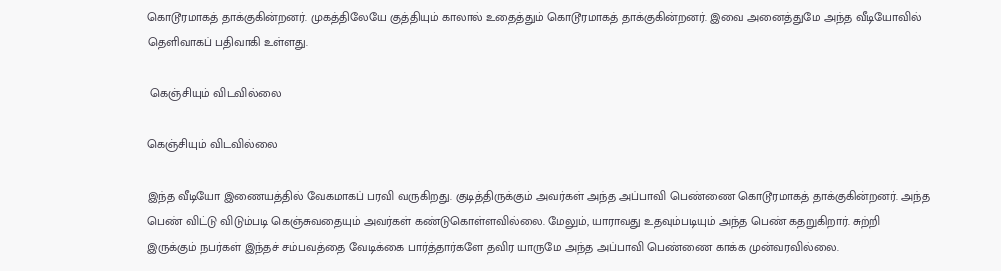கொடூரமாகத் தாக்குகின்றனர். முகத்திலேயே குத்தியும் காலால் உதைத்தும் கொடூரமாகத் தாக்குகின்றனர். இவை அனைத்துமே அந்த வீடியோவில் தெளிவாகப் பதிவாகி உள்ளது.

 கெஞ்சியும் விடவில்லை

கெஞ்சியும் விடவில்லை

இந்த வீடியோ இணையத்தில் வேகமாகப் பரவி வருகிறது. குடித்திருக்கும் அவர்கள் அந்த அப்பாவி பெண்ணை கொடூரமாகத் தாக்குகின்றனர். அந்த பெண் விட்டு விடும்படி கெஞ்சுவதையும் அவர்கள் கண்டுகொள்ளவில்லை. மேலும், யாராவது உதவும்படியும் அந்த பெண் கதறுகிறார். சுற்றி இருக்கும் நபர்கள் இந்தச் சம்பவத்தை வேடிக்கை பார்த்தார்களே தவிர யாருமே அந்த அப்பாவி பெண்ணை காக்க முன்வரவில்லை.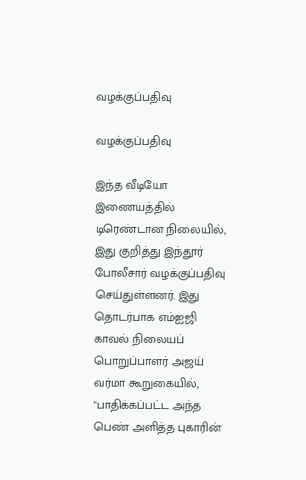வழக்குப்பதிவு

வழக்குப்பதிவு

இந்த வீடியோ இணையத்தில் டிரெண்டான நிலையில், இது குறித்து இந்தூர் போலீசார் வழக்குப்பதிவு செய்துள்ளனர். இது தொடர்பாக எம்ஐஜி காவல் நிலையப் பொறுப்பாளர் அஜய் வர்மா கூறுகையில், "பாதிக்கப்பட்ட அந்த பெண் அளித்த புகாரின்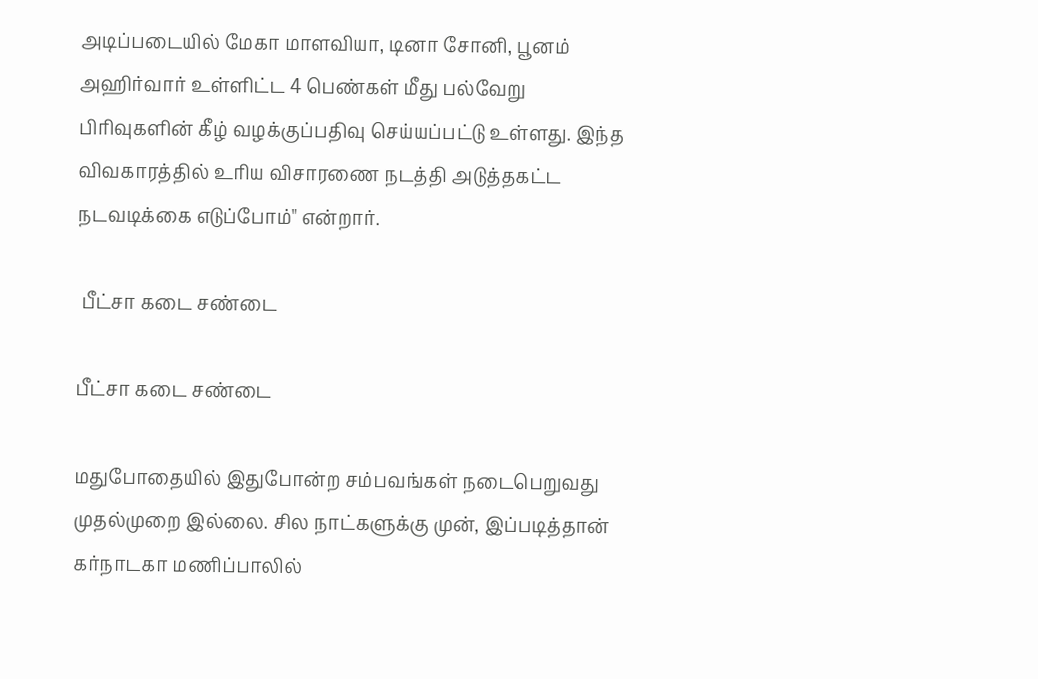அடிப்படையில் மேகா மாளவியா, டினா சோனி, பூனம் அஹிர்வார் உள்ளிட்ட 4 பெண்கள் மீது பல்வேறு பிரிவுகளின் கீழ் வழக்குப்பதிவு செய்யப்பட்டு உள்ளது. இந்த விவகாரத்தில் உரிய விசாரணை நடத்தி அடுத்தகட்ட நடவடிக்கை எடுப்போம்" என்றார்.

 பீட்சா கடை சண்டை

பீட்சா கடை சண்டை

மதுபோதையில் இதுபோன்ற சம்பவங்கள் நடைபெறுவது முதல்முறை இல்லை. சில நாட்களுக்கு முன், இப்படித்தான் கர்நாடகா மணிப்பாலில்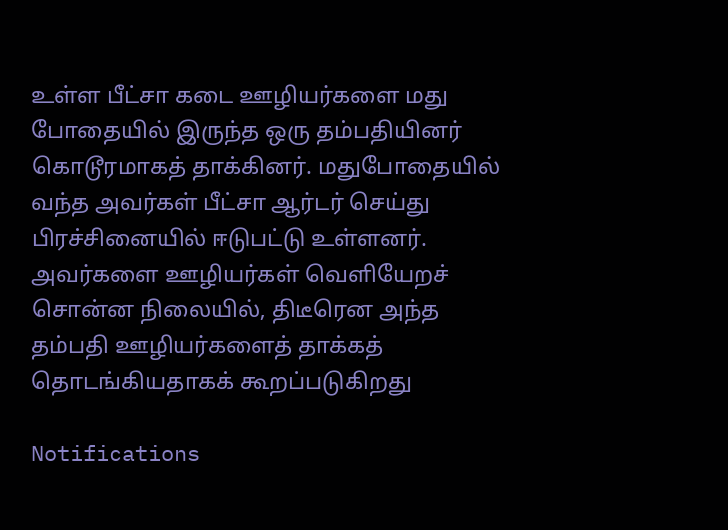உள்ள பீட்சா கடை ஊழியர்களை மது போதையில் இருந்த ஒரு தம்பதியினர் கொடூரமாகத் தாக்கினர். மதுபோதையில் வந்த அவர்கள் பீட்சா ஆர்டர் செய்து பிரச்சினையில் ஈடுபட்டு உள்ளனர். அவர்களை ஊழியர்கள் வெளியேறச் சொன்ன நிலையில், திடீரென அந்த தம்பதி ஊழியர்களைத் தாக்கத் தொடங்கியதாகக் கூறப்படுகிறது

Notifications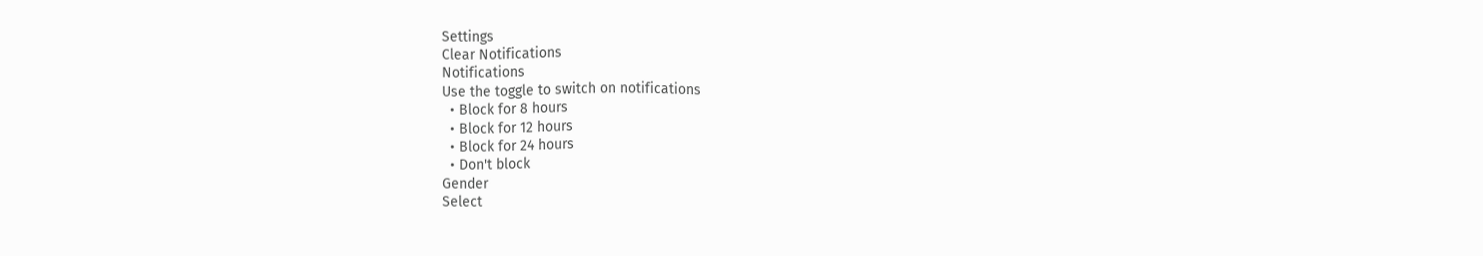Settings
Clear Notifications
Notifications
Use the toggle to switch on notifications
  • Block for 8 hours
  • Block for 12 hours
  • Block for 24 hours
  • Don't block
Gender
Select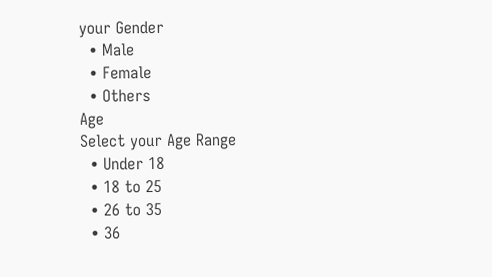your Gender
  • Male
  • Female
  • Others
Age
Select your Age Range
  • Under 18
  • 18 to 25
  • 26 to 35
  • 36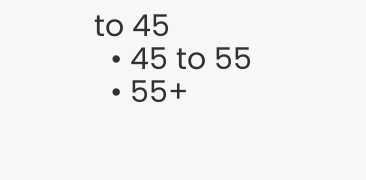to 45
  • 45 to 55
  • 55+